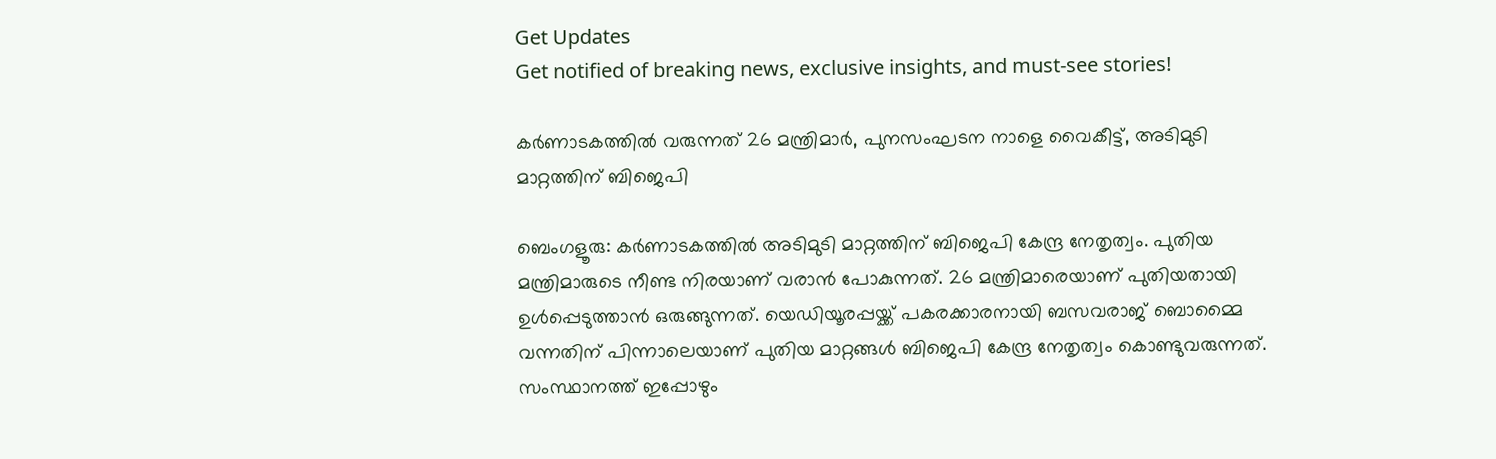Get Updates
Get notified of breaking news, exclusive insights, and must-see stories!

കര്‍ണാടകത്തില്‍ വരുന്നത് 26 മന്ത്രിമാര്‍, പുനസംഘടന നാളെ വൈകീട്ട്, അടിമുടി മാറ്റത്തിന് ബിജെപി

ബെംഗളൂരു: കര്‍ണാടകത്തില്‍ അടിമുടി മാറ്റത്തിന് ബിജെപി കേന്ദ്ര നേതൃത്വം. പുതിയ മന്ത്രിമാരുടെ നീണ്ട നിരയാണ് വരാന്‍ പോകുന്നത്. 26 മന്ത്രിമാരെയാണ് പുതിയതായി ഉള്‍പ്പെടുത്താന്‍ ഒരുങ്ങുന്നത്. യെഡിയൂരപ്പയ്ക്ക് പകരക്കാരനായി ബസവരാജ് ബൊമ്മൈ വന്നതിന് പിന്നാലെയാണ് പുതിയ മാറ്റങ്ങള്‍ ബിജെപി കേന്ദ്ര നേതൃത്വം കൊണ്ടുവരുന്നത്. സംസ്ഥാനത്ത് ഇപ്പോഴും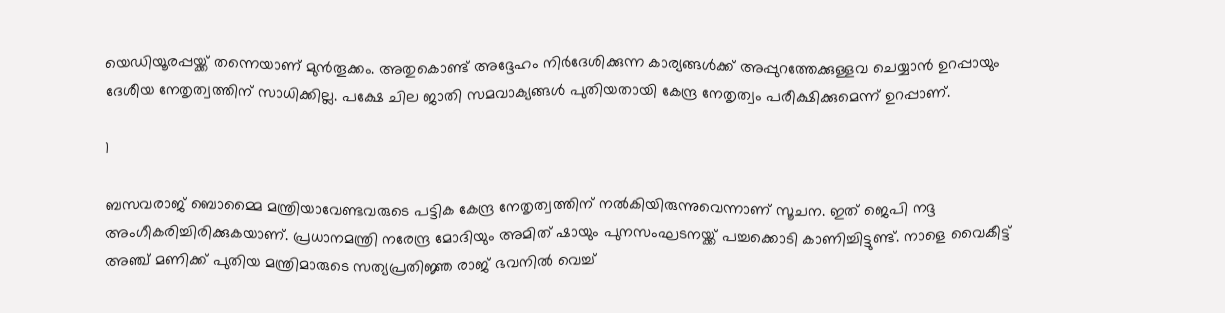യെഡിയൂരപ്പയ്ക്ക് തന്നെയാണ് മുന്‍തൂക്കം. അതുകൊണ്ട് അദ്ദേഹം നിര്‍ദേശിക്കുന്ന കാര്യങ്ങള്‍ക്ക് അപ്പുറത്തേക്കുള്ളവ ചെയ്യാന്‍ ഉറപ്പായും ദേശീയ നേതൃത്വത്തിന് സാധിക്കില്ല. പക്ഷേ ചില ജാതി സമവാക്യങ്ങള്‍ പുതിയതായി കേന്ദ്ര നേതൃത്വം പരീക്ഷിക്കുമെന്ന് ഉറപ്പാണ്.

1

ബസവരാജ് ബൊമ്മൈ മന്ത്രിയാവേണ്ടവരുടെ പട്ടിക കേന്ദ്ര നേതൃത്വത്തിന് നല്‍കിയിരുന്നുവെന്നാണ് സൂചന. ഇത് ജെപി നദ്ദ അംഗീകരിച്ചിരിക്കുകയാണ്. പ്രധാനമന്ത്രി നരേന്ദ്ര മോദിയും അമിത് ഷായും പുനസംഘടനയ്ക്ക് പച്ചക്കൊടി കാണിച്ചിട്ടുണ്ട്. നാളെ വൈകീട്ട് അഞ്ച് മണിക്ക് പുതിയ മന്ത്രിമാരുടെ സത്യപ്രതിജ്ഞ രാജ് ഭവനില്‍ വെച്ച്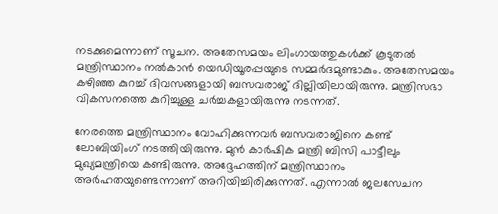നടക്കുമെന്നാണ് സൂചന. അതേസമയം ലിംഗായത്തുകള്‍ക്ക് കൂടുതല്‍ മന്ത്രിസ്ഥാനം നല്‍കാന്‍ യെഡിയൂരപ്പയുടെ സമ്മര്‍ദമുണ്ടാകും. അതേസമയം കഴിഞ്ഞ കുറച്ച് ദിവസങ്ങളായി ബസവരാജ് ദില്ലിയിലായിരുന്നു. മന്ത്രിസഭാ വികസനത്തെ കുറിച്ചുള്ള ചര്‍ച്ചകളായിരുന്നു നടന്നത്.

നേരത്തെ മന്ത്രിസ്ഥാനം വോഹിക്കുന്നവര്‍ ബസവരാജിനെ കണ്ട് ലോബിയിംഗ് നടത്തിയിരുന്നു. മുന്‍ കാര്‍ഷിക മന്ത്രി ബിസി പാട്ടീലും മുഖ്യമന്ത്രിയെ കണ്ടിരുന്നു. അദ്ദേഹത്തിന് മന്ത്രിസ്ഥാനം അര്‍ഹതയുണ്ടെന്നാണ് അറിയിച്ചിരിക്കുന്നത്. എന്നാല്‍ ജലസേചന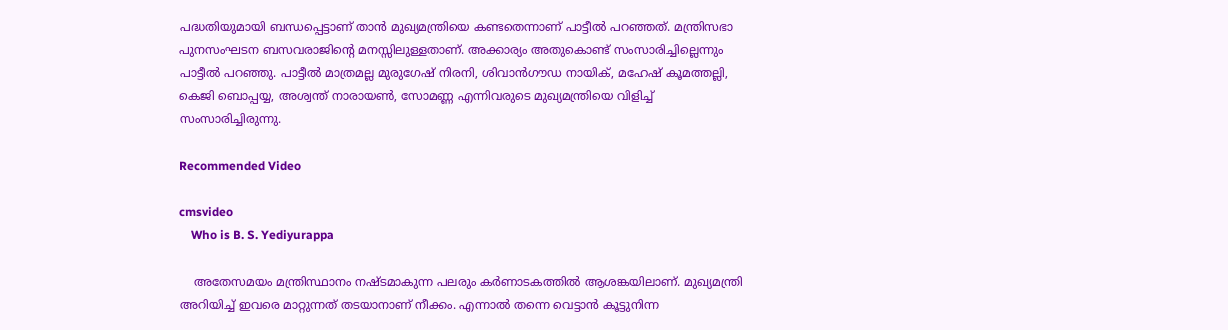പദ്ധതിയുമായി ബന്ധപ്പെട്ടാണ് താന്‍ മുഖ്യമന്ത്രിയെ കണ്ടതെന്നാണ് പാട്ടീല്‍ പറഞ്ഞത്. മന്ത്രിസഭാ പുനസംഘടന ബസവരാജിന്റെ മനസ്സിലുള്ളതാണ്. അക്കാര്യം അതുകൊണ്ട് സംസാരിച്ചില്ലെന്നും പാട്ടീല്‍ പറഞ്ഞു. പാട്ടീല്‍ മാത്രമല്ല മുരുഗേഷ് നിരനി, ശിവാന്‍ഗൗഡ നായിക്, മഹേഷ് കൂമത്തല്ലി, കെജി ബൊപ്പയ്യ, അശ്വന്ത് നാരായണ്‍, സോമണ്ണ എന്നിവരുടെ മുഖ്യമന്ത്രിയെ വിളിച്ച് സംസാരിച്ചിരുന്നു.

Recommended Video

cmsvideo
    Who is B. S. Yediyurappa

    അതേസമയം മന്ത്രിസ്ഥാനം നഷ്ടമാകുന്ന പലരും കര്‍ണാടകത്തില്‍ ആശങ്കയിലാണ്. മുഖ്യമന്ത്രി അറിയിച്ച് ഇവരെ മാറ്റുന്നത് തടയാനാണ് നീക്കം. എന്നാല്‍ തന്നെ വെട്ടാന്‍ കൂട്ടുനിന്ന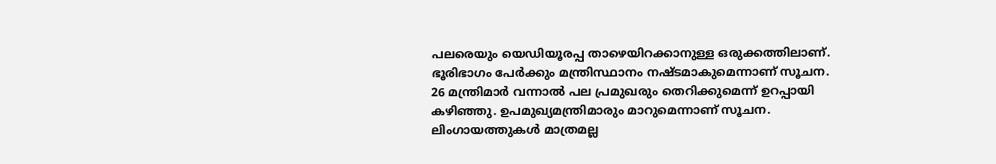പലരെയും യെഡിയൂരപ്പ താഴെയിറക്കാനുള്ള ഒരുക്കത്തിലാണ്. ഭൂരിഭാഗം പേര്‍ക്കും മന്ത്രിസ്ഥാനം നഷ്ടമാകുമെന്നാണ് സൂചന. 26 മന്ത്രിമാര്‍ വന്നാല്‍ പല പ്രമുഖരും തെറിക്കുമെന്ന് ഉറപ്പായി കഴിഞ്ഞു. ഉപമുഖ്യമന്ത്രിമാരും മാറുമെന്നാണ് സൂചന. ലിംഗായത്തുകള്‍ മാത്രമല്ല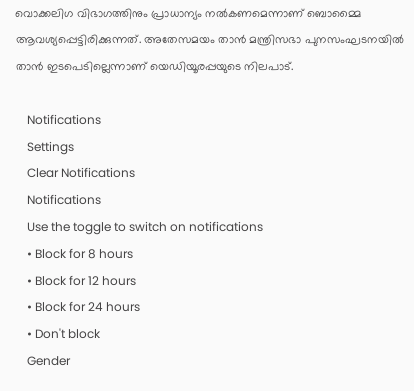വൊക്കലിഗ വിഭാഗത്തിനും പ്രാധാന്യം നല്‍കണമെന്നാണ് ബൊമ്മൈ ആവശ്യപ്പെട്ടിരിക്കുന്നത്. അതേസമയം താന്‍ മന്ത്രിസഭാ പുനസംഘടനയില്‍ താന്‍ ഇടപെടില്ലെന്നാണ് യെഡിയൂരപ്പയുടെ നിലപാട്.

    Notifications
    Settings
    Clear Notifications
    Notifications
    Use the toggle to switch on notifications
    • Block for 8 hours
    • Block for 12 hours
    • Block for 24 hours
    • Don't block
    Gender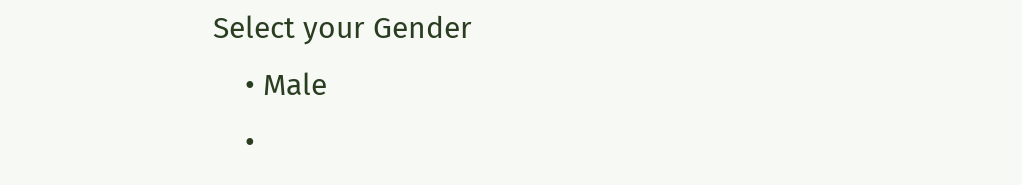Select your Gender
    • Male
    •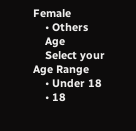Female
    • Others
    Age
    Select your Age Range
    • Under 18
    • 18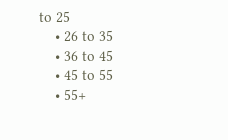to 25
    • 26 to 35
    • 36 to 45
    • 45 to 55
    • 55+